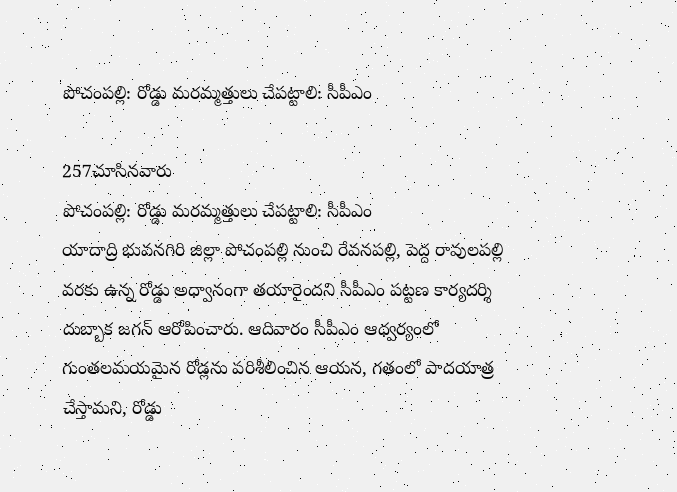పోచంపల్లి: రోడ్డు మరమ్మత్తులు చేపట్టాలి: సీపీఎం

257చూసినవారు
పోచంపల్లి: రోడ్డు మరమ్మత్తులు చేపట్టాలి: సీపీఎం
యాదాద్రి భువనగిరి జిల్లా పోచంపల్లి నుంచి రేవనపల్లి, పెద్ద రావులపల్లి వరకు ఉన్న రోడ్డు అధ్వానంగా తయారైందని సీపీఎం పట్టణ కార్యదర్శి దుబ్బాక జగన్ ఆరోపించారు. ఆదివారం సీపీఎం ఆధ్వర్యంలో గుంతలమయమైన రోడ్లను పరిశీలించిన ఆయన, గతంలో పాదయాత్ర చేస్తామని, రోడ్డు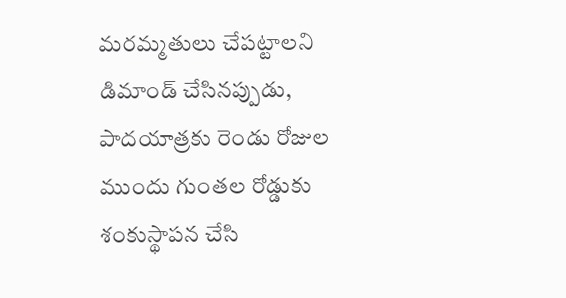మరమ్మతులు చేపట్టాలని డిమాండ్ చేసినప్పుడు, పాదయాత్రకు రెండు రోజుల ముందు గుంతల రోడ్డుకు శంకుస్థాపన చేసి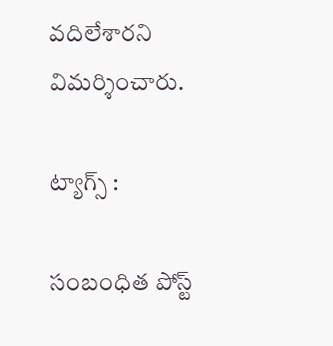వదిలేశారని విమర్శించారు.

ట్యాగ్స్ :

సంబంధిత పోస్ట్